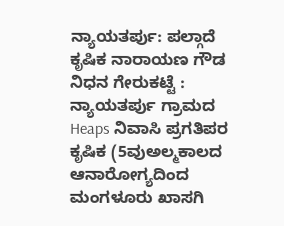ನ್ಯಾಯತರ್ಪು: ಪಲ್ಗಾದೆ ಕೃಷಿಕ ನಾರಾಯಣ ಗೌಡ ನಿಧನ ಗೇರುಕಟ್ಟೆ : ನ್ಯಾಯತರ್ಪು ಗ್ರಾಮದ Heaps ನಿವಾಸಿ ಪ್ರಗತಿಪರ ಕೃಷಿಕ (5ವುಅಲ್ಮಕಾಲದ ಆನಾರೋಗ್ಯದಿಂದ ಮಂಗಳೂರು ಖಾಸಗಿ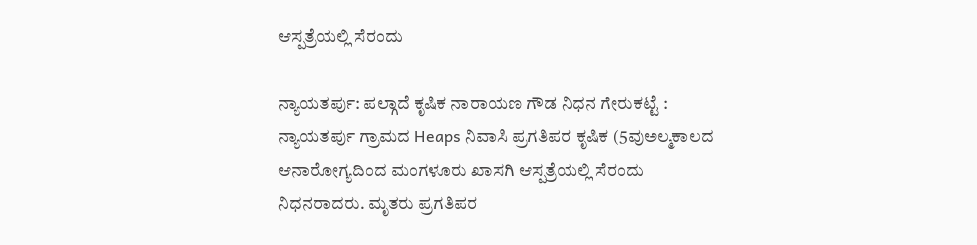ಆಸ್ಪತ್ರೆಯಲ್ಲಿ ಸೆರಂದು

ನ್ಯಾಯತರ್ಪು: ಪಲ್ಗಾದೆ ಕೃಷಿಕ ನಾರಾಯಣ ಗೌಡ ನಿಧನ ಗೇರುಕಟ್ಟೆ : ನ್ಯಾಯತರ್ಪು ಗ್ರಾಮದ Heaps ನಿವಾಸಿ ಪ್ರಗತಿಪರ ಕೃಷಿಕ (5ವುಅಲ್ಮಕಾಲದ ಆನಾರೋಗ್ಯದಿಂದ ಮಂಗಳೂರು ಖಾಸಗಿ ಆಸ್ಪತ್ರೆಯಲ್ಲಿ ಸೆರಂದು ನಿಧನರಾದರು. ಮೃತರು ಪ್ರಗತಿಪರ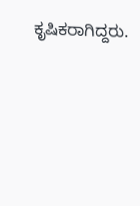ಕೃಷಿಕರಾಗಿದ್ದರು.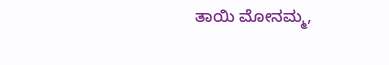ತಾಯಿ ಮೋನಮ್ಮ,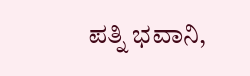ಪತ್ನಿ ಭವಾನಿ,